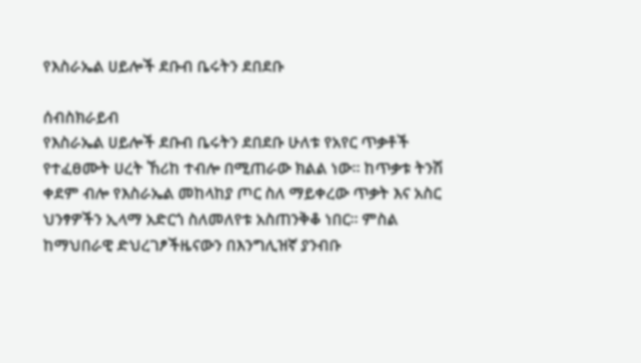የእስራኤል ሀይሎች ደቡብ ቤሩትን ደበደቡ

ሰብስክራይብ
የእስራኤል ሀይሎች ደቡብ ቤሩትን ደበደቡ ሁለቱ የአየር ጥቃቶች የተፈፀሙት ሀረት ኸሪከ ተብሎ በሚጠራው ክልል ነው። ከጥቃቱ ትንሽ ቀደም ብሎ የእስራኤል መከላከያ ጦር ስለ ማይቀረው ጥቃት እና አስር ህንፃዎችን ኢላማ አድርጎ ስለመለየቱ አስጠንቅቆ ነበር። ምስል ከማህበራዊ ድህረገፆችዜናውን በእንግሊዝኛ ያንብቡ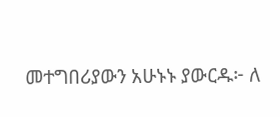መተግበሪያውን አሁኑኑ ያውርዱ፦ ለ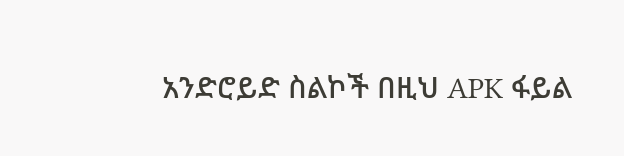አንድሮይድ ስልኮች በዚህ APK ፋይል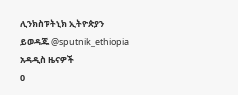ሊንክስፑትኒክ ኢትዮጵያን ይወዳጁ @sputnik_ethiopia
አዳዲስ ዜናዎች
0